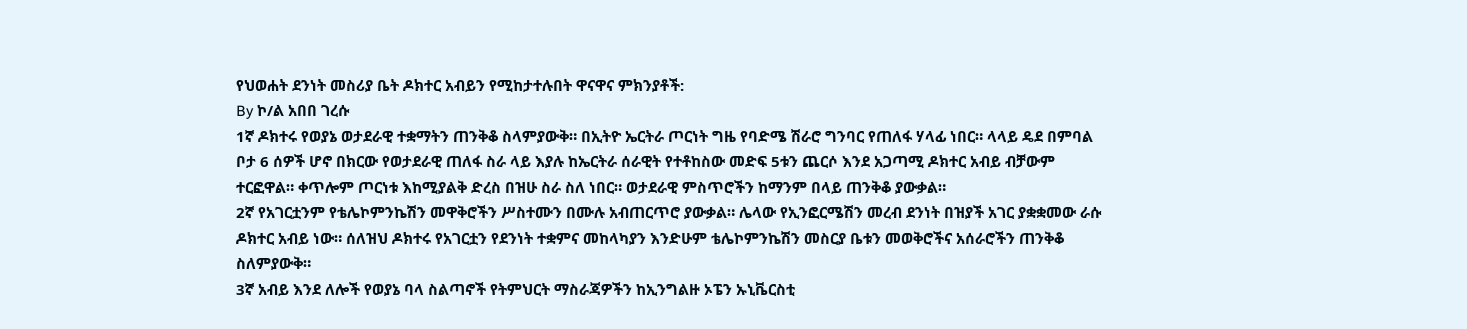የህወሐት ደንነት መስሪያ ቤት ዶክተር አብይን የሚከታተሉበት ዋናዋና ምክንያቶች:
By ኮ/ል አበበ ገረሱ
1ኛ ዶክተሩ የወያኔ ወታደራዊ ተቋማትን ጠንቅቆ ስላምያውቅ። በኢትዮ ኤርትራ ጦርነት ግዜ የባድሜ ሽራሮ ግንባር የጠለፋ ሃላፊ ነበር። ላላይ ዴደ በምባል ቦታ 6 ሰዎች ሆኖ በክርው የወታደራዊ ጠለፋ ስራ ላይ እያሉ ከኤርትራ ሰራዊት የተቶከስው መድፍ 5ቱን ጨርሶ እንደ አጋጣሚ ዶክተር አብይ ብቻውም ተርፎዋል። ቀጥሎም ጦርነቱ እከሚያልቅ ድረስ በዝሁ ስራ ስለ ነበር። ወታደራዊ ምስጥሮችን ከማንም በላይ ጠንቅቆ ያውቃል።
2ኛ የአገርቷንም የቴሌኮምንኬሽን መዋቅሮችን ሥስተሙን በሙሉ አብጠርጥሮ ያውቃል። ሌላው የኢንፎርሜሽን መረብ ደንነት በዝያች አገር ያቋቋመው ራሱ ዶክተር አብይ ነው። ሰለዝህ ዶክተሩ የአገርቷን የደንነት ተቋምና መከላካያን እንድሁም ቴሌኮምንኬሽን መስርያ ቤቱን መወቅሮችና አሰራሮችን ጠንቅቆ ስለምያውቅ።
3ኛ አብይ እንደ ለሎች የወያኔ ባላ ስልጣኖች የትምህርት ማስራጃዎችን ከኢንግልዙ ኦፔን ኡኒቬርስቲ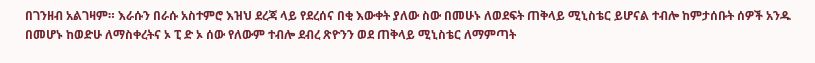በገንዘብ አልገዛም። እራሱን በራሱ አስተምሮ እዝህ ደረጃ ላይ የደረሰና በቂ እውቀት ያለው ስው በመሁኑ ለወደፍት ጠቅላይ ሚኒስቴር ይሆናል ተብሎ ከምታሰቡት ሰዎች አንዱ በመሆኑ ከወድሁ ለማስቀረትና ኦ ፒ ድ ኦ ሰው የለውም ተብሎ ደብረ ጽዮንን ወደ ጠቅላይ ሚኒስቴር ለማምጣት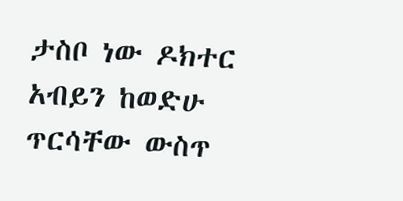ታስቦ ነው ዶክተር አብይን ከወድሁ ጥርሳቸው ውስጥ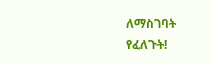ለማስገባት የፈለጉት!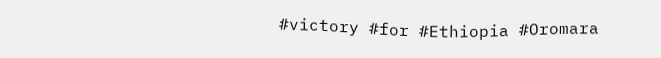#victory #for #Ethiopia #Oromara